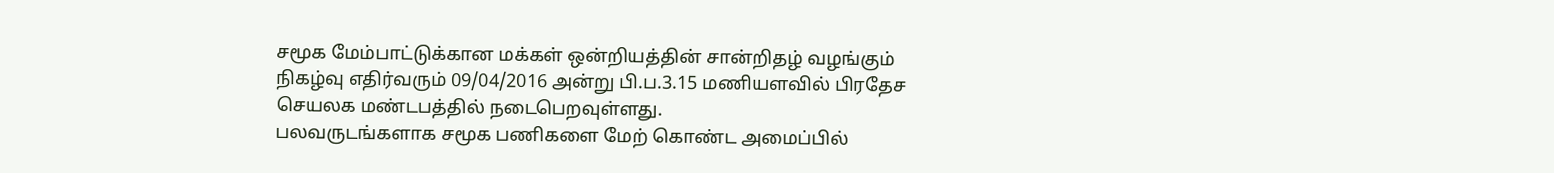சமூக மேம்பாட்டுக்கான மக்கள் ஒன்றியத்தின் சான்றிதழ் வழங்கும் நிகழ்வு எதிர்வரும் 09/04/2016 அன்று பி.ப.3.15 மணியளவில் பிரதேச செயலக மண்டபத்தில் நடைபெறவுள்ளது.
பலவருடங்களாக சமூக பணிகளை மேற் கொண்ட அமைப்பில்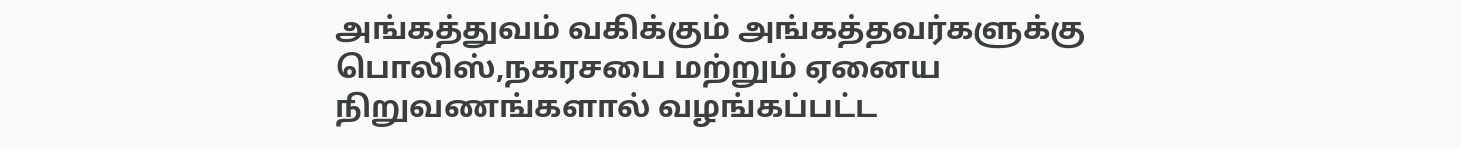அங்கத்துவம் வகிக்கும் அங்கத்தவர்களுக்கு பொலிஸ்,நகரசபை மற்றும் ஏனைய நிறுவணங்களால் வழங்கப்பட்ட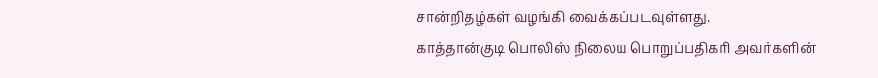சான்றிதழ்கள் வழங்கி வைக்கப்படவுள்ளது.
காத்தான்குடி பொலிஸ் நிலைய பொறுப்பதிகாி அவர்களின்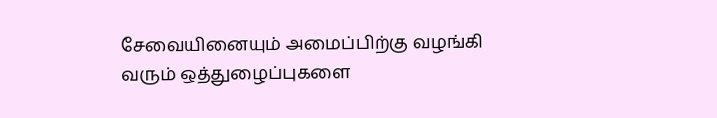சேவையினையும் அமைப்பிற்கு வழங்கி வரும் ஒத்துழைப்புகளை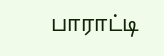பாராட்டி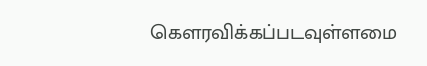கௌரவிக்கப்படவுள்ளமை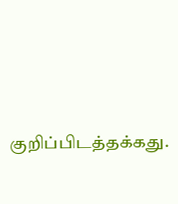குறிப்பிடத்தக்கது.